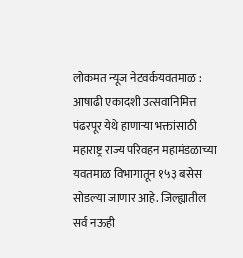लोकमत न्यूज नेटवर्कयवतमाळ : आषाढी एकादशी उत्सवानिमित्त पंढरपूर येथे हाणाऱ्या भक्तांसाठी महाराष्ट्र राज्य परिवहन महामंडळाच्या यवतमाळ विभागातून १५३ बसेस सोडल्या जाणार आहे. जिल्ह्यातील सर्व नऊही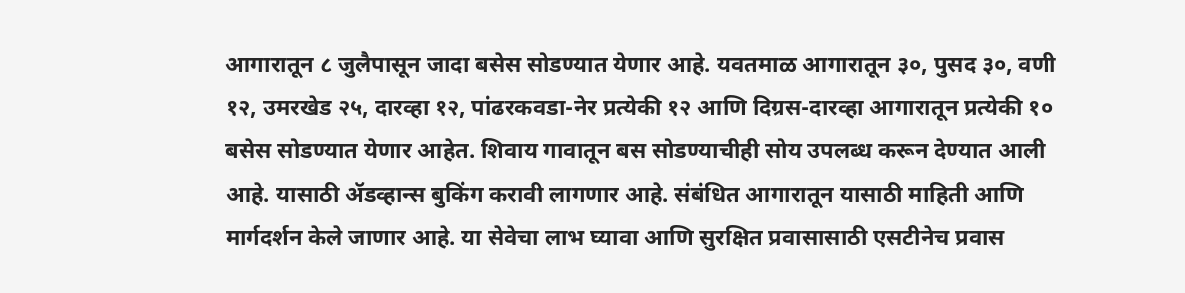आगारातून ८ जुलैपासून जादा बसेस सोडण्यात येणार आहे. यवतमाळ आगारातून ३०, पुसद ३०, वणी १२, उमरखेड २५, दारव्हा १२, पांढरकवडा-नेर प्रत्येकी १२ आणि दिग्रस-दारव्हा आगारातून प्रत्येकी १० बसेस सोडण्यात येणार आहेत. शिवाय गावातून बस सोडण्याचीही सोय उपलब्ध करून देण्यात आली आहे. यासाठी ॲडव्हान्स बुकिंग करावी लागणार आहे. संबंधित आगारातून यासाठी माहिती आणि मार्गदर्शन केले जाणार आहे. या सेवेचा लाभ घ्यावा आणि सुरक्षित प्रवासासाठी एसटीनेच प्रवास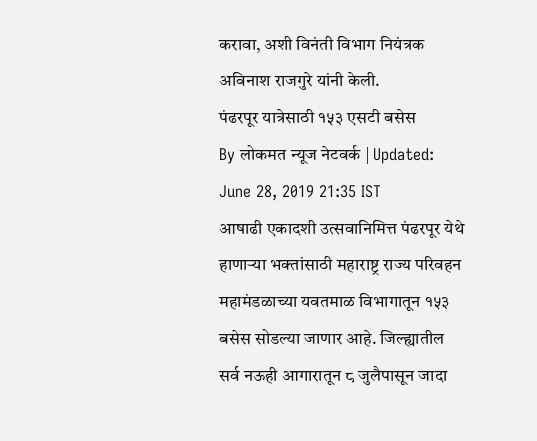करावा, अशी विनंती विभाग नियंत्रक अविनाश राजगुरे यांनी केली.
पंढरपूर यात्रेसाठी १५३ एसटी बसेस
By लोकमत न्यूज नेटवर्क | Updated: June 28, 2019 21:35 IST
आषाढी एकादशी उत्सवानिमित्त पंढरपूर येथे हाणाऱ्या भक्तांसाठी महाराष्ट्र राज्य परिवहन महामंडळाच्या यवतमाळ विभागातून १५३ बसेस सोडल्या जाणार आहे. जिल्ह्यातील सर्व नऊही आगारातून ८ जुलैपासून जादा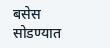बसेस सोडण्यात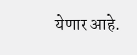येणार आहे.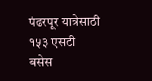पंढरपूर यात्रेसाठी १५३ एसटी बसेस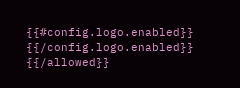{{#config.logo.enabled}} {{/config.logo.enabled}}
{{/allowed}}